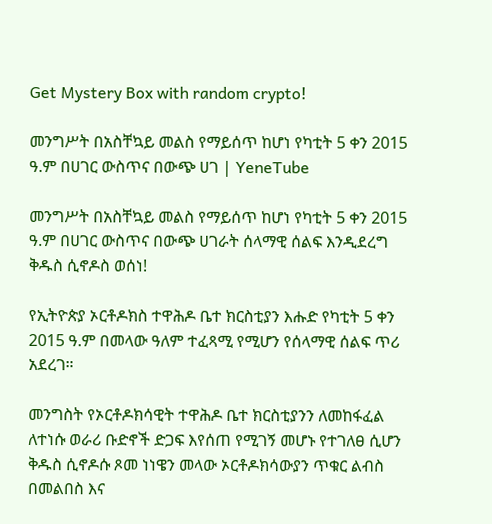Get Mystery Box with random crypto!

መንግሥት በአስቸኳይ መልስ የማይሰጥ ከሆነ የካቲት 5 ቀን 2015 ዓ.ም በሀገር ውስጥና በውጭ ሀገ | YeneTube

መንግሥት በአስቸኳይ መልስ የማይሰጥ ከሆነ የካቲት 5 ቀን 2015 ዓ.ም በሀገር ውስጥና በውጭ ሀገራት ሰላማዊ ሰልፍ እንዲደረግ ቅዱስ ሲኖዶስ ወሰነ!

የኢትዮጵያ ኦርቶዶክስ ተዋሕዶ ቤተ ክርስቲያን እሑድ የካቲት 5 ቀን 2015 ዓ.ም በመላው ዓለም ተፈጻሚ የሚሆን የሰላማዊ ሰልፍ ጥሪ አደረገ።

መንግስት የኦርቶዶክሳዊት ተዋሕዶ ቤተ ክርስቲያንን ለመከፋፈል ለተነሱ ወራሪ ቡድኖች ድጋፍ እየሰጠ የሚገኝ መሆኑ የተገለፀ ሲሆን ቅዱስ ሲኖዶሱ ጾመ ነነዌን መላው ኦርቶዶክሳውያን ጥቁር ልብስ በመልበስ እና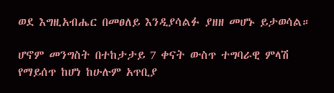ወደ እግዚአብሔር በመፀለይ እንዲያሳልፉ ያዘዘ መሆኑ ይታወሳል።

ሆኖም መንግስት በተከታታይ 7 ቀናት ውስጥ ተግባራዊ ምላሽ የማይሰጥ ከሆነ ከሁሉም አጥቢያ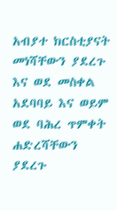አብያተ ክርስቲያናት መነሻቸውን ያደረጉ እና ወደ መስቀል አደባባይ እና ወይም ወደ ባሕረ ጥምቀት ሐድረሻቸውን ያደረጉ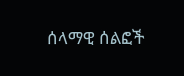ሰላማዊ ሰልፎች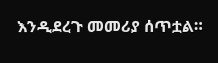እንዲደረጉ መመሪያ ሰጥቷል።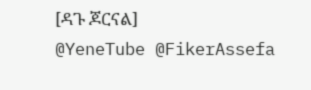[ዳጉ ጆርናል]
@YeneTube @FikerAssefa